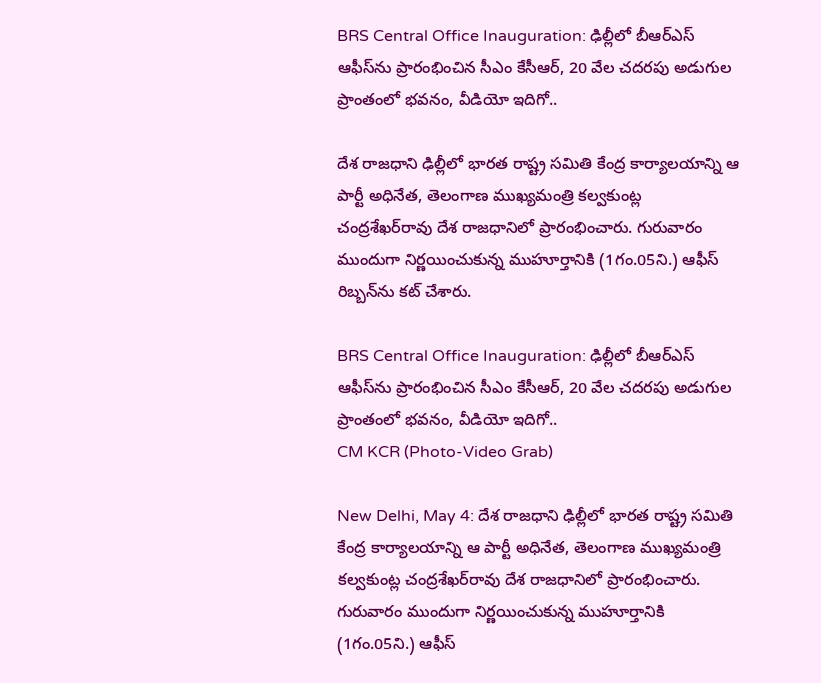BRS Central Office Inauguration: ఢిల్లీలో బీఆర్‌ఎస్‌ ఆఫీస్‌ను ప్రారంభించిన సీఎం కేసీఆర్‌, 20 వేల చదరపు అడుగుల ప్రాంతంలో భవనం, వీడియో ఇదిగో..

దేశ రాజధాని ఢిల్లీలో భారత రాష్ట్ర సమితి కేంద్ర కార్యాలయాన్ని ఆ పార్టీ అధినేత, తెలంగాణ ముఖ్యమంత్రి కల్వకుంట్ల చంద్రశేఖర్‌రావు దేశ రాజధానిలో ప్రారంభించారు. గురువారం ముందుగా నిర్ణయించుకున్న ముహూర్తానికి (1గం.05ని.) ఆఫీస్‌ రిబ్బన్‌ను కట్‌ చేశారు.

BRS Central Office Inauguration: ఢిల్లీలో బీఆర్‌ఎస్‌ ఆఫీస్‌ను ప్రారంభించిన సీఎం కేసీఆర్‌, 20 వేల చదరపు అడుగుల ప్రాంతంలో భవనం, వీడియో ఇదిగో..
CM KCR (Photo-Video Grab)

New Delhi, May 4: దేశ రాజధాని ఢిల్లీలో భారత రాష్ట్ర సమితి కేంద్ర కార్యాలయాన్ని ఆ పార్టీ అధినేత, తెలంగాణ ముఖ్యమంత్రి కల్వకుంట్ల చంద్రశేఖర్‌రావు దేశ రాజధానిలో ప్రారంభించారు. గురువారం ముందుగా నిర్ణయించుకున్న ముహూర్తానికి (1గం.05ని.) ఆఫీస్‌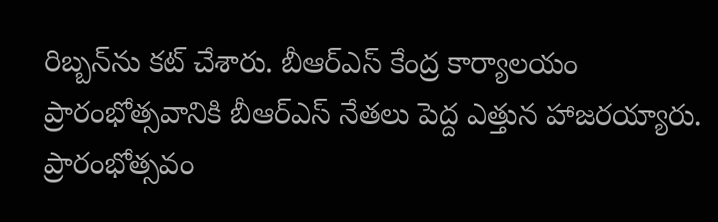రిబ్బన్‌ను కట్‌ చేశారు. బీఆర్‌ఎస్‌ కేంద్ర కార్యాలయం ప్రారంభోత్సవానికి బీఆర్‌ఎస్‌ నేతలు పెద్ద ఎత్తున హాజరయ్యారు. ప్రారంభోత్సవం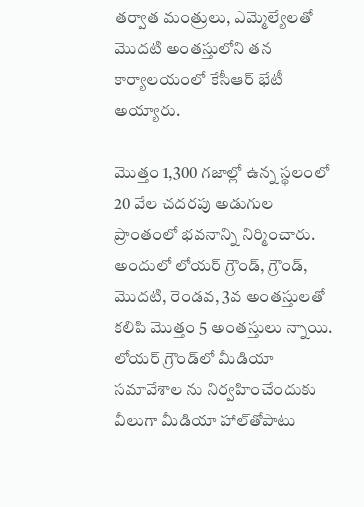తర్వాత మంత్రులు, ఎమ్మెల్యేలతో మొదటి అంతస్తులోని తన కార్యాలయంలో కేసీఆర్‌ భేటీ అయ్యారు.

మొత్తం 1,300 గజాల్లో ఉన్న స్థలంలో 20 వేల చదరపు అడుగుల ప్రాంతంలో భవనాన్ని నిర్మించారు. అందులో లోయర్‌ గ్రౌండ్‌, గ్రౌండ్‌, మొదటి, రెండవ, 3వ అంతస్తులతో కలిపి మొత్తం 5 అంతస్తులు న్నాయి. లోయర్‌ గ్రౌండ్‌లో మీడియా సమావేశాల ను నిర్వహించేందుకు వీలుగా మీడియా హాల్‌తోపాటు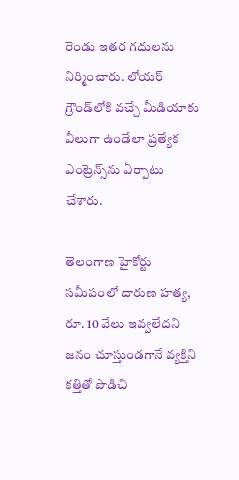రెండు ఇతర గదులను నిర్మించారు. లోయర్‌ గ్రౌండ్‌లోకి వచ్చే మీడియాకు వీలుగా ఉండేలా ప్రత్యేక ఎంట్రెన్స్‌ను ఏర్పాటు చేశారు.

తెలంగాణ హైకోర్టు సమీపంలో దారుణ హత్య, రూ. 10 వేలు ఇవ్వలేదని జనం చూస్తుండగానే వ్యక్తిని కత్తితో పొడిచి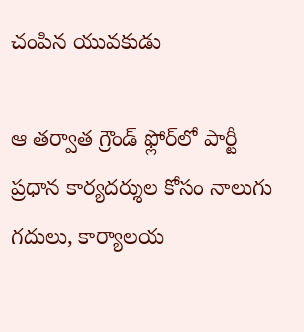చంపిన యువకుడు

ఆ తర్వాత గ్రౌండ్‌ ఫ్లోర్‌లో పార్టీ ప్రధాన కార్యదర్శుల కోసం నాలుగు గదులు, కార్యాలయ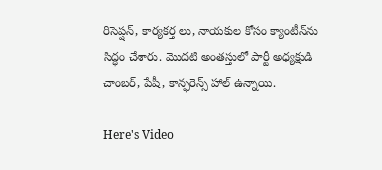రిసెప్షన్‌, కార్యకర్త లు, నాయకుల కోసం క్యాంటీన్‌ను సిద్ధం చేశారు. మొదటి అంతస్తులో పార్టీ అధ్యక్షుడి చాంబర్‌, పేషీ, కాన్ఫరెన్స్‌ హాల్‌ ఉన్నాయి.

Here's Video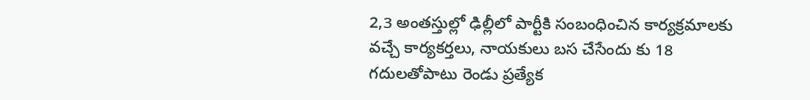2,3 అంతస్తుల్లో ఢిల్లీలో పార్టీకి సంబంధించిన కార్యక్రమాలకు వచ్చే కార్యకర్తలు, నాయకులు బస చేసేందు కు 18 గదులతోపాటు రెండు ప్రత్యేక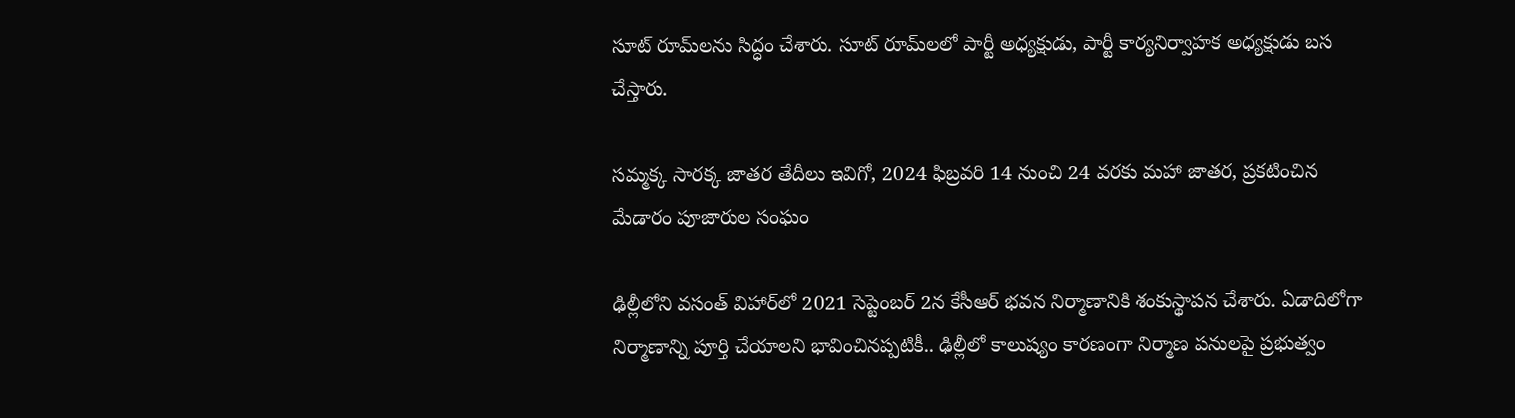సూట్‌ రూమ్‌లను సిద్ధం చేశారు. సూట్‌ రూమ్‌లలో పార్టీ అధ్యక్షుడు, పార్టీ కార్యనిర్వాహక అధ్యక్షుడు బస చేస్తారు.

సమ్మక్క సారక్క జాతర తేదీలు ఇవిగో, 2024 ఫిబ్రవరి 14 నుంచి 24 వరకు మహా జాతర, ప్రకటించిన మేడారం పూజారుల సంఘం

ఢిల్లీలోని వసంత్‌ విహార్‌లో 2021 సెప్టెంబర్‌ 2న కేసీఆర్‌ భవన నిర్మాణానికి శంకుస్థాపన చేశారు. ఏడాదిలోగా నిర్మాణాన్ని పూర్తి చేయాలని భావించినప్పటికీ.. ఢిల్లీలో కాలుష్యం కారణంగా నిర్మాణ పనులపై ప్రభుత్వం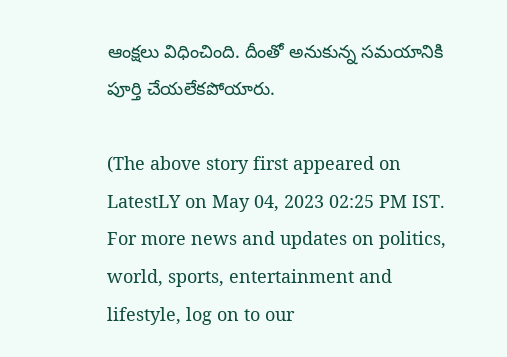ఆంక్షలు విధించింది. దీంతో అనుకున్న సమయానికి పూర్తి చేయలేకపోయారు.

(The above story first appeared on LatestLY on May 04, 2023 02:25 PM IST. For more news and updates on politics, world, sports, entertainment and lifestyle, log on to our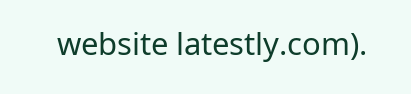website latestly.com).